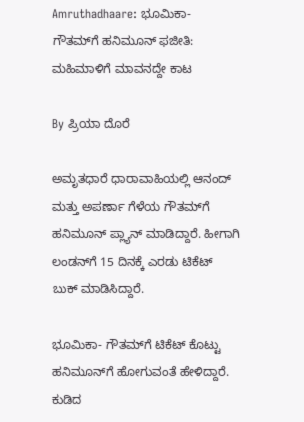Amruthadhaare: ಭೂಮಿಕಾ- ಗೌತಮ್‌ಗೆ ಹನಿಮೂನ್ ಫಜೀತಿ: ಮಹಿಮಾಳಿಗೆ ಮಾವನದ್ದೇ ಕಾಟ

By ಪ್ರಿಯಾ ದೊರೆ

ಅಮೃತಧಾರೆ ಧಾರಾವಾಹಿಯಲ್ಲಿ ಆನಂದ್ ಮತ್ತು ಅಪರ್ಣಾ ಗೆಳೆಯ ಗೌತಮ್‌ಗೆ ಹನಿಮೂನ್ ಪ್ಲ್ಯಾನ್ ಮಾಡಿದ್ದಾರೆ. ಹೀಗಾಗಿ ಲಂಡನ್‌ಗೆ 15 ದಿನಕ್ಕೆ ಎರಡು ಟಿಕೆಟ್ ಬುಕ್ ಮಾಡಿಸಿದ್ದಾರೆ.

ಭೂಮಿಕಾ- ಗೌತಮ್‌ಗೆ ಟಿಕೆಟ್ ಕೊಟ್ಟು ಹನಿಮೂನ್‌ಗೆ ಹೋಗುವಂತೆ ಹೇಳಿದ್ದಾರೆ. ಕುಡಿದ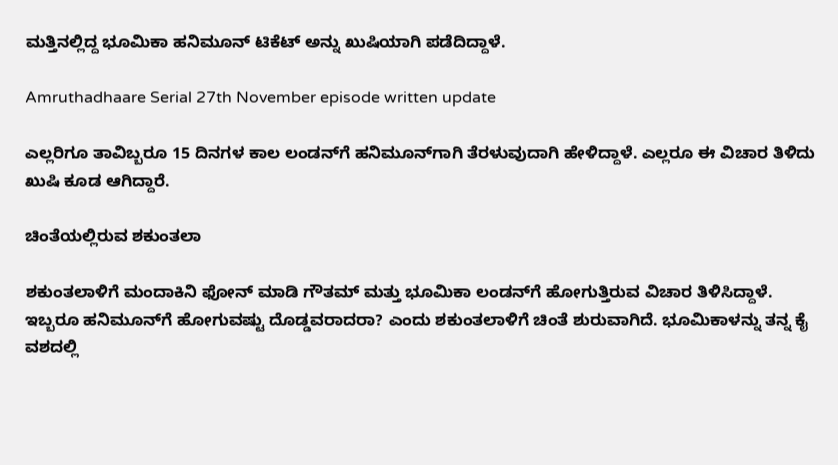ಮತ್ತಿನಲ್ಲಿದ್ದ ಭೂಮಿಕಾ ಹನಿಮೂನ್ ಟಿಕೆಟ್ ಅನ್ನು ಖುಷಿಯಾಗಿ ಪಡೆದಿದ್ದಾಳೆ.

Amruthadhaare Serial 27th November episode written update

ಎಲ್ಲರಿಗೂ ತಾವಿಬ್ಬರೂ 15 ದಿನಗಳ ಕಾಲ ಲಂಡನ್‌ಗೆ ಹನಿಮೂನ್‌ಗಾಗಿ ತೆರಳುವುದಾಗಿ ಹೇಳಿದ್ದಾಳೆ. ಎಲ್ಲರೂ ಈ ವಿಚಾರ ತಿಳಿದು ಖುಷಿ ಕೂಡ ಆಗಿದ್ದಾರೆ.

ಚಿಂತೆಯಲ್ಲಿರುವ ಶಕುಂತಲಾ

ಶಕುಂತಲಾಳಿಗೆ ಮಂದಾಕಿನಿ ಫೋನ್ ಮಾಡಿ ಗೌತಮ್ ಮತ್ತು ಭೂಮಿಕಾ ಲಂಡನ್‌ಗೆ ಹೋಗುತ್ತಿರುವ ವಿಚಾರ ತಿಳಿಸಿದ್ದಾಳೆ. ಇಬ್ಬರೂ ಹನಿಮೂನ್‌ಗೆ ಹೋಗುವಷ್ಟು ದೊಡ್ಡವರಾದರಾ? ಎಂದು ಶಕುಂತಲಾಳಿಗೆ ಚಿಂತೆ ಶುರುವಾಗಿದೆ. ಭೂಮಿಕಾಳನ್ನು ತನ್ನ ಕೈ ವಶದಲ್ಲಿ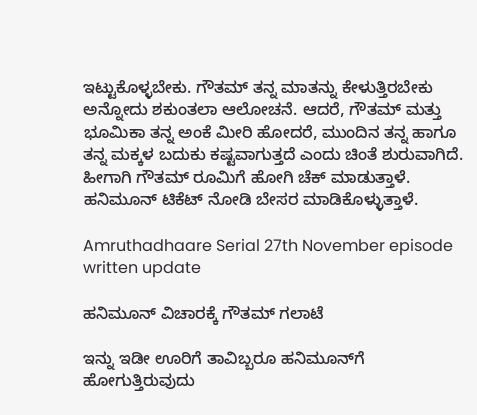ಇಟ್ಟುಕೊಳ್ಳಬೇಕು. ಗೌತಮ್ ತನ್ನ ಮಾತನ್ನು ಕೇಳುತ್ತಿರಬೇಕು ಅನ್ನೋದು ಶಕುಂತಲಾ ಆಲೋಚನೆ. ಆದರೆ, ಗೌತಮ್ ಮತ್ತು ಭೂಮಿಕಾ ತನ್ನ ಅಂಕೆ ಮೀರಿ ಹೋದರೆ, ಮುಂದಿನ ತನ್ನ ಹಾಗೂ ತನ್ನ ಮಕ್ಕಳ ಬದುಕು ಕಷ್ಟವಾಗುತ್ತದೆ ಎಂದು ಚಿಂತೆ ಶುರುವಾಗಿದೆ. ಹೀಗಾಗಿ ಗೌತಮ್ ರೂಮಿಗೆ ಹೋಗಿ ಚೆಕ್ ಮಾಡುತ್ತಾಳೆ. ಹನಿಮೂನ್ ಟಿಕೆಟ್ ನೋಡಿ ಬೇಸರ ಮಾಡಿಕೊಳ್ಳುತ್ತಾಳೆ.

Amruthadhaare Serial 27th November episode written update

ಹನಿಮೂನ್ ವಿಚಾರಕ್ಕೆ ಗೌತಮ್‌ ಗಲಾಟೆ

ಇನ್ನು ಇಡೀ ಊರಿಗೆ ತಾವಿಬ್ಬರೂ ಹನಿಮೂನ್‌ಗೆ ಹೋಗುತ್ತಿರುವುದು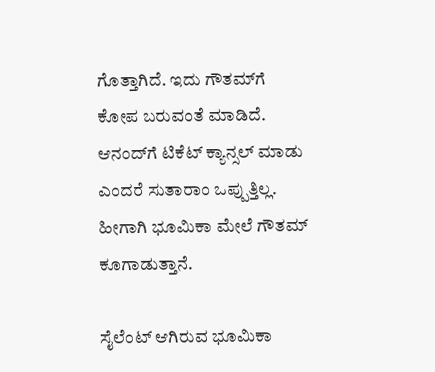ಗೊತ್ತಾಗಿದೆ. ಇದು ಗೌತಮ್‌ಗೆ ಕೋಪ ಬರುವಂತೆ ಮಾಡಿದೆ. ಆನಂದ್‌ಗೆ ಟಿಕೆಟ್ ಕ್ಯಾನ್ಸಲ್ ಮಾಡು ಎಂದರೆ ಸುತಾರಾಂ ಒಪ್ಪುತ್ತಿಲ್ಲ. ಹೀಗಾಗಿ ಭೂಮಿಕಾ ಮೇಲೆ ಗೌತಮ್ ಕೂಗಾಡುತ್ತಾನೆ.

ಸೈಲೆಂಟ್ ಆಗಿರುವ ಭೂಮಿಕಾ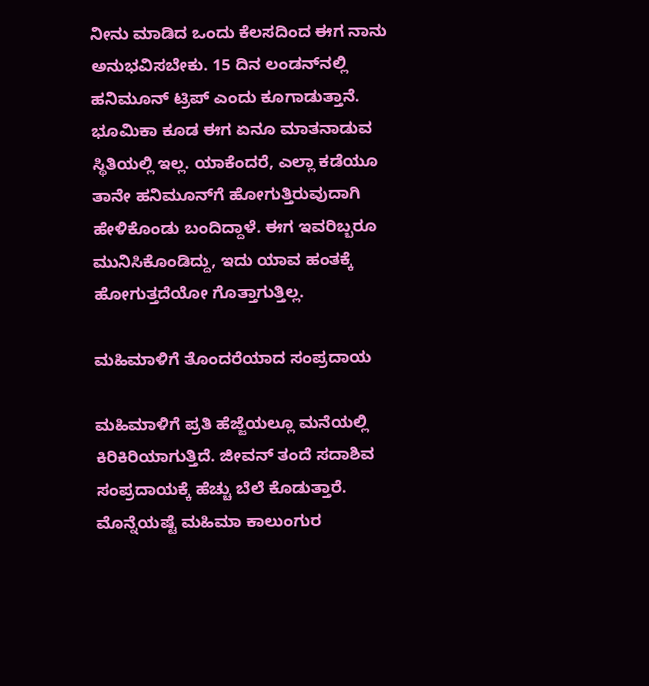ನೀನು ಮಾಡಿದ ಒಂದು ಕೆಲಸದಿಂದ ಈಗ ನಾನು ಅನುಭವಿಸಬೇಕು. 15 ದಿನ ಲಂಡನ್‌ನಲ್ಲಿ ಹನಿಮೂನ್ ಟ್ರಿಪ್ ಎಂದು ಕೂಗಾಡುತ್ತಾನೆ. ಭೂಮಿಕಾ ಕೂಡ ಈಗ ಏನೂ ಮಾತನಾಡುವ ಸ್ಥಿತಿಯಲ್ಲಿ ಇಲ್ಲ. ಯಾಕೆಂದರೆ, ಎಲ್ಲಾ ಕಡೆಯೂ ತಾನೇ ಹನಿಮೂನ್‌ಗೆ ಹೋಗುತ್ತಿರುವುದಾಗಿ ಹೇಳಿಕೊಂಡು ಬಂದಿದ್ದಾಳೆ. ಈಗ ಇವರಿಬ್ಬರೂ ಮುನಿಸಿಕೊಂಡಿದ್ದು, ಇದು ಯಾವ ಹಂತಕ್ಕೆ ಹೋಗುತ್ತದೆಯೋ ಗೊತ್ತಾಗುತ್ತಿಲ್ಲ.

ಮಹಿಮಾಳಿಗೆ ತೊಂದರೆಯಾದ ಸಂಪ್ರದಾಯ

ಮಹಿಮಾಳಿಗೆ ಪ್ರತಿ ಹೆಜ್ಜೆಯಲ್ಲೂ ಮನೆಯಲ್ಲಿ ಕಿರಿಕಿರಿಯಾಗುತ್ತಿದೆ. ಜೀವನ್ ತಂದೆ ಸದಾಶಿವ ಸಂಪ್ರದಾಯಕ್ಕೆ ಹೆಚ್ಚು ಬೆಲೆ ಕೊಡುತ್ತಾರೆ. ಮೊನ್ನೆಯಷ್ಟೆ ಮಹಿಮಾ ಕಾಲುಂಗುರ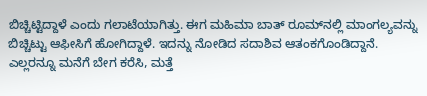ಬಿಚ್ಚಿಟ್ಟಿದ್ದಾಳೆ ಎಂದು ಗಲಾಟೆಯಾಗಿತ್ತು. ಈಗ ಮಹಿಮಾ ಬಾತ್ ರೂಮ್‌ನಲ್ಲಿ ಮಾಂಗಲ್ಯವನ್ನು ಬಿಚ್ಚಿಟ್ಟು ಆಫೀಸಿಗೆ ಹೋಗಿದ್ದಾಳೆ. ಇದನ್ನು ನೋಡಿದ ಸದಾಶಿವ ಆತಂಕಗೊಂಡಿದ್ದಾನೆ. ಎಲ್ಲರನ್ನೂ ಮನೆಗೆ ಬೇಗ ಕರೆಸಿ, ಮತ್ತೆ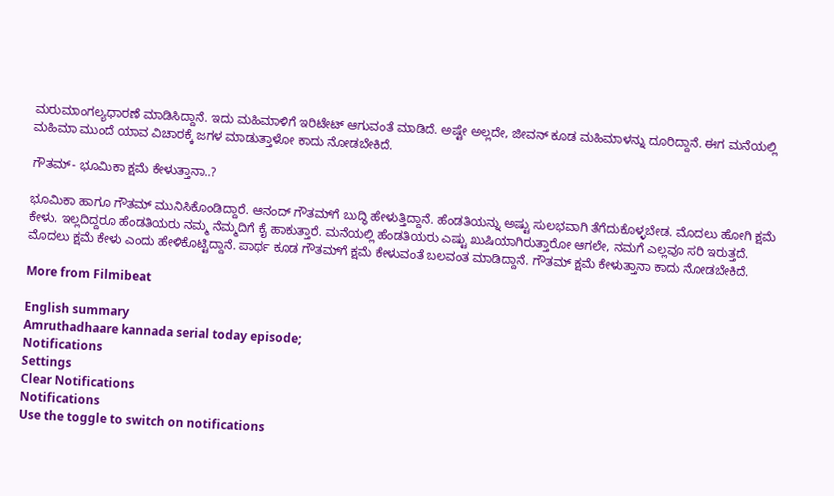ಮರುಮಾಂಗಲ್ಯಧಾರಣೆ ಮಾಡಿಸಿದ್ದಾನೆ. ಇದು ಮಹಿಮಾಳಿಗೆ ಇರಿಟೇಟ್ ಆಗುವಂತೆ ಮಾಡಿದೆ. ಅಷ್ಟೇ ಅಲ್ಲದೇ, ಜೀವನ್ ಕೂಡ ಮಹಿಮಾಳನ್ನು ದೂರಿದ್ದಾನೆ. ಈಗ ಮನೆಯಲ್ಲಿ ಮಹಿಮಾ ಮುಂದೆ ಯಾವ ವಿಚಾರಕ್ಕೆ ಜಗಳ ಮಾಡುತ್ತಾಳೋ ಕಾದು ನೋಡಬೇಕಿದೆ.

ಗೌತಮ್- ಭೂಮಿಕಾ ಕ್ಷಮೆ ಕೇಳುತ್ತಾನಾ..?

ಭೂಮಿಕಾ ಹಾಗೂ ಗೌತಮ್ ಮುನಿಸಿಕೊಂಡಿದ್ದಾರೆ. ಆನಂದ್ ಗೌತಮ್‌ಗೆ ಬುದ್ಧಿ ಹೇಳುತ್ತಿದ್ದಾನೆ. ಹೆಂಡತಿಯನ್ನು ಅಷ್ಟು ಸುಲಭವಾಗಿ ತೆಗೆದುಕೊಳ್ಳಬೇಡ. ಮೊದಲು ಹೋಗಿ ಕ್ಷಮೆ ಕೇಳು. ಇಲ್ಲದಿದ್ದರೂ ಹೆಂಡತಿಯರು ನಮ್ಮ ನೆಮ್ಮದಿಗೆ ಕೈ ಹಾಕುತ್ತಾರೆ. ಮನೆಯಲ್ಲಿ ಹೆಂಡತಿಯರು ಎಷ್ಟು ಖುಷಿಯಾಗಿರುತ್ತಾರೋ ಆಗಲೇ, ನಮಗೆ ಎಲ್ಲವೂ ಸರಿ ಇರುತ್ತದೆ. ಮೊದಲು ಕ್ಷಮೆ ಕೇಳು ಎಂದು ಹೇಳಿಕೊಟ್ಟಿದ್ದಾನೆ. ಪಾರ್ಥ ಕೂಡ ಗೌತಮ್‌ಗೆ ಕ್ಷಮೆ ಕೇಳುವಂತೆ ಬಲವಂತ ಮಾಡಿದ್ದಾನೆ. ಗೌತಮ್ ಕ್ಷಮೆ ಕೇಳುತ್ತಾನಾ ಕಾದು ನೋಡಬೇಕಿದೆ.

More from Filmibeat

English summary
Amruthadhaare kannada serial today episode;
Notifications
Settings
Clear Notifications
Notifications
Use the toggle to switch on notifications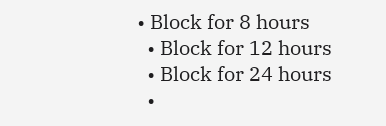• Block for 8 hours
  • Block for 12 hours
  • Block for 24 hours
  •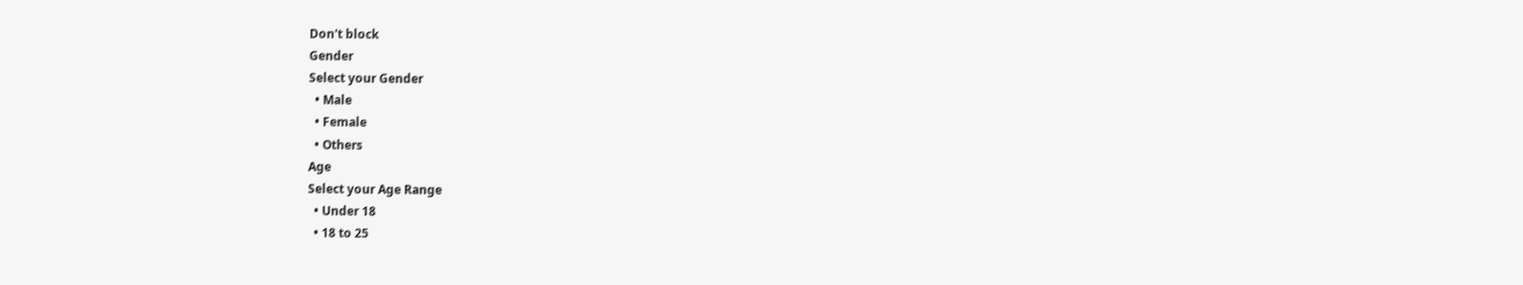Don't block
Gender
Select your Gender
  • Male
  • Female
  • Others
Age
Select your Age Range
  • Under 18
  • 18 to 25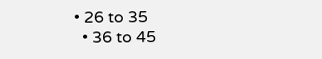• 26 to 35
  • 36 to 45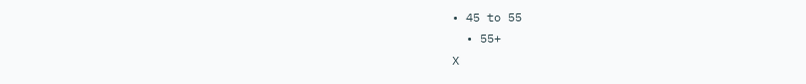• 45 to 55
  • 55+
X